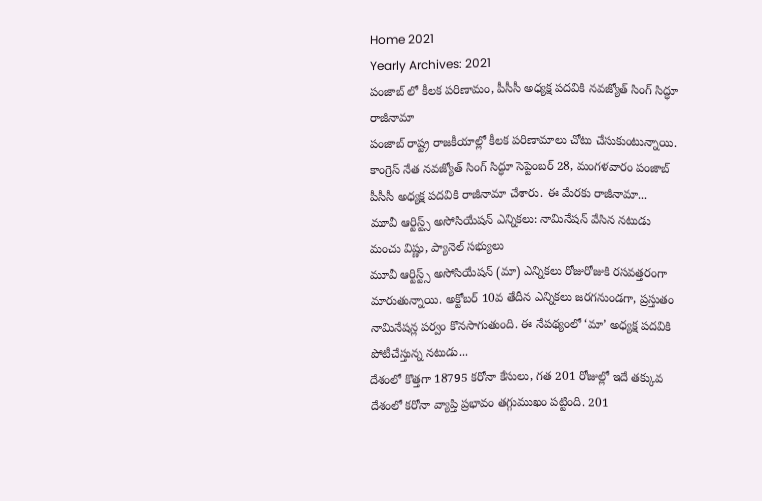Home 2021
Yearly Archives: 2021
పంజాబ్ లో కీలక పరిణామం, పీసీసీ అధ్యక్ష పదవికి నవజ్యోత్ సింగ్ సిద్ధూ రాజీనామా
పంజాబ్ రాష్ట్ర రాజకీయాల్లో కీలక పరిణామాలు చోటు చేసుకుంటున్నాయి. కాంగ్రెస్ నేత నవజ్యోత్ సింగ్ సిద్ధూ సెప్టెంబర్ 28, మంగళవారం పంజాబ్ పీసీసీ అధ్యక్ష పదవికి రాజీనామా చేశారు. ఈ మేరకు రాజీనామా...
మూవీ ఆర్టిస్ట్స్ అసోసియేషన్ ఎన్నికలు: నామినేషన్ వేసిన నటుడు మంచు విష్ణు, ప్యానెల్ సభ్యులు
మూవీ ఆర్టిస్ట్స్ అసోసియేషన్ (మా) ఎన్నికలు రోజురోజుకి రసవత్తరంగా మారుతున్నాయి. అక్టోబర్ 10వ తేదీన ఎన్నికలు జరగనుండగా, ప్రస్తుతం నామినేషన్ల పర్వం కొనసాగుతుంది. ఈ నేపథ్యంలో ‘మా’ అధ్యక్ష పదవికి పోటీచేస్తున్న నటుడు...
దేశంలో కొత్తగా 18795 కరోనా కేసులు, గత 201 రోజుల్లో ఇదే తక్కువ
దేశంలో కరోనా వ్యాప్తి ప్రభావం తగ్గుముఖం పట్టింది. 201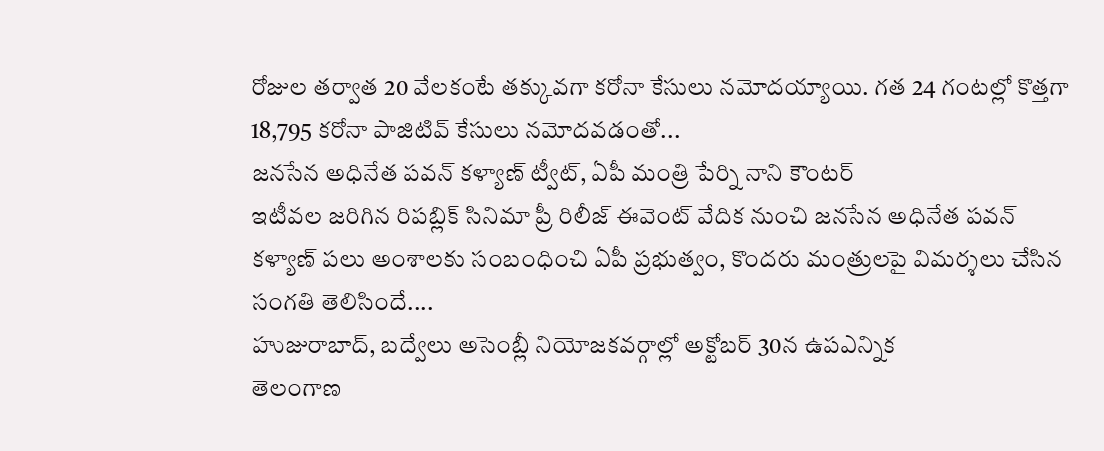రోజుల తర్వాత 20 వేలకంటే తక్కువగా కరోనా కేసులు నమోదయ్యాయి. గత 24 గంటల్లో కొత్తగా 18,795 కరోనా పాజిటివ్ కేసులు నమోదవడంతో...
జనసేన అధినేత పవన్ కళ్యాణ్ ట్వీట్, ఏపీ మంత్రి పేర్ని నాని కౌంటర్
ఇటీవల జరిగిన రిపబ్లిక్ సినిమా ప్రీ రిలీజ్ ఈవెంట్ వేదిక నుంచి జనసేన అధినేత పవన్ కళ్యాణ్ పలు అంశాలకు సంబంధించి ఏపీ ప్రభుత్వం, కొందరు మంత్రులపై విమర్శలు చేసిన సంగతి తెలిసిందే....
హుజురాబాద్, బద్వేలు అసెంబ్లీ నియోజకవర్గాల్లో అక్టోబర్ 30న ఉపఎన్నిక
తెలంగాణ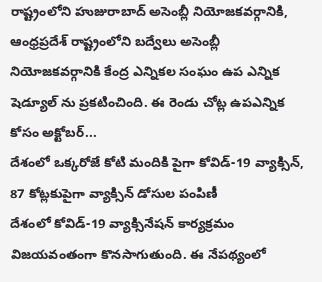రాష్ట్రంలోని హుజురాబాద్ అసెంబ్లీ నియోజకవర్గానికి, ఆంధ్రప్రదేశ్ రాష్ట్రంలోని బద్వేలు అసెంబ్లీ నియోజకవర్గానికి కేంద్ర ఎన్నికల సంఘం ఉప ఎన్నిక షెడ్యూల్ ను ప్రకటించింది. ఈ రెండు చోట్ల ఉపఎన్నిక కోసం అక్టోబర్...
దేశంలో ఒక్కరోజే కోటి మందికి పైగా కోవిడ్-19 వ్యాక్సిన్, 87 కోట్లకుపైగా వ్యాక్సిన్ డోసుల పంపిణీ
దేశంలో కోవిడ్-19 వ్యాక్సినేషన్ కార్యక్రమం విజయవంతంగా కొనసాగుతుంది. ఈ నేపథ్యంలో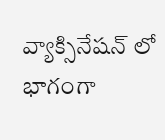వ్యాక్సినేషన్ లో భాగంగా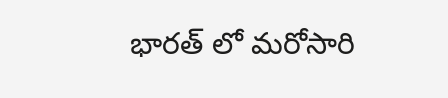భారత్ లో మరోసారి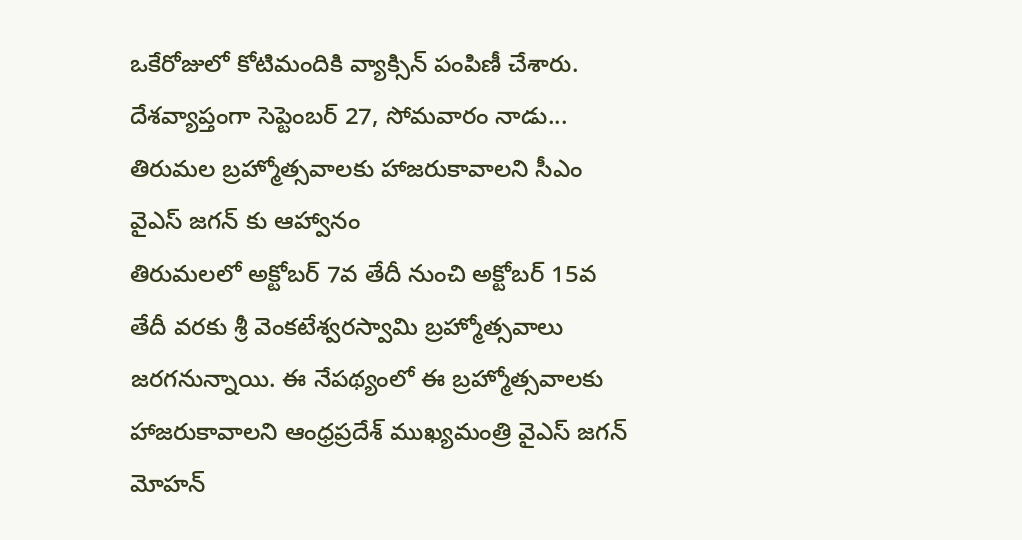ఒకేరోజులో కోటిమందికి వ్యాక్సిన్ పంపిణీ చేశారు. దేశవ్యాప్తంగా సెప్టెంబర్ 27, సోమవారం నాడు...
తిరుమల బ్రహ్మోత్సవాలకు హాజరుకావాలని సీఎం వైఎస్ జగన్ కు ఆహ్వానం
తిరుమలలో అక్టోబర్ 7వ తేదీ నుంచి అక్టోబర్ 15వ తేదీ వరకు శ్రీ వెంకటేశ్వరస్వామి బ్రహ్మోత్సవాలు జరగనున్నాయి. ఈ నేపథ్యంలో ఈ బ్రహ్మోత్సవాలకు హాజరుకావాలని ఆంధ్రప్రదేశ్ ముఖ్యమంత్రి వైఎస్ జగన్ మోహన్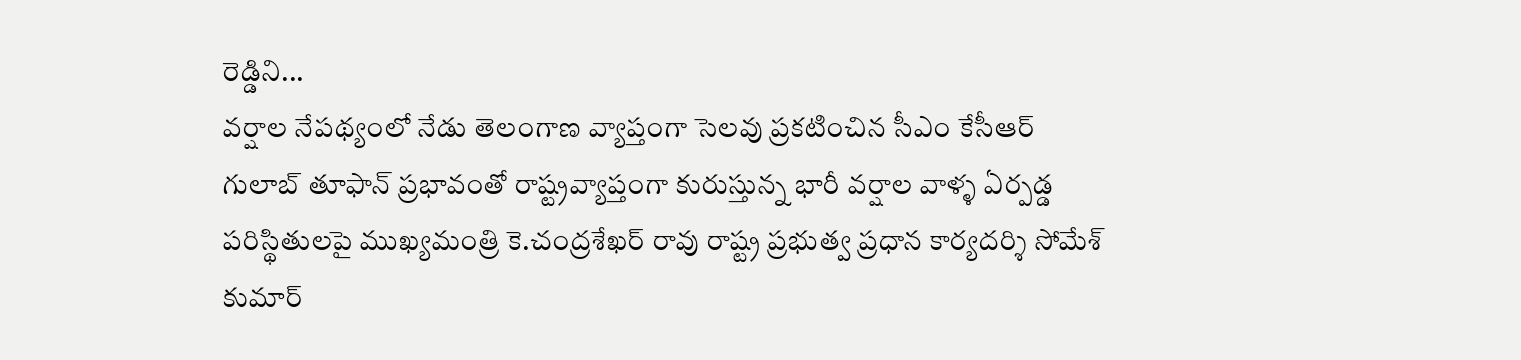రెడ్డిని...
వర్షాల నేపథ్యంలో నేడు తెలంగాణ వ్యాప్తంగా సెలవు ప్రకటించిన సీఎం కేసీఆర్
గులాబ్ తూఫాన్ ప్రభావంతో రాష్ట్రవ్యాప్తంగా కురుస్తున్న భారీ వర్షాల వాళ్ళ ఏర్పడ్డ పరిస్థితులపై ముఖ్యమంత్రి కె.చంద్రశేఖర్ రావు రాష్ట్ర ప్రభుత్వ ప్రధాన కార్యదర్శి సోమేశ్ కుమార్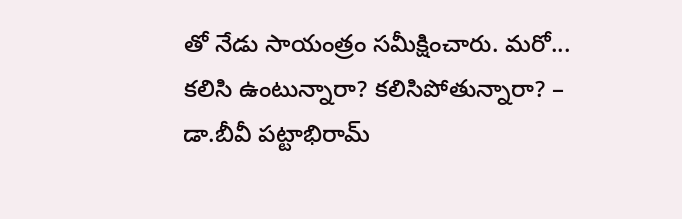తో నేడు సాయంత్రం సమీక్షించారు. మరో...
కలిసి ఉంటున్నారా? కలిసిపోతున్నారా? – డా.బీవీ పట్టాభిరామ్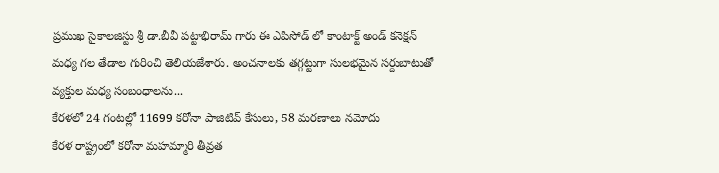ప్రముఖ సైకాలజిస్టు శ్రీ డా.బీవీ పట్టాభిరామ్ గారు ఈ ఎపిసోడ్ లో కాంటాక్ట్ అండ్ కనెక్షన్ మధ్య గల తేడాల గురించి తెలియజేశారు. అంచనాలకు తగ్గట్టుగా సులభమైన సర్దుబాటుతో వ్యక్తుల మధ్య సంబంధాలను...
కేరళలో 24 గంటల్లో 11699 కరోనా పాజిటివ్ కేసులు, 58 మరణాలు నమోదు
కేరళ రాష్ట్రంలో కరోనా మహమ్మారి తీవ్రత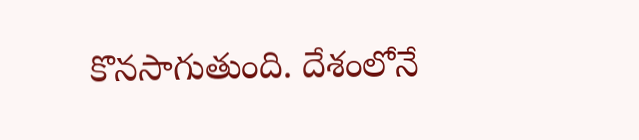కొనసాగుతుంది. దేశంలోనే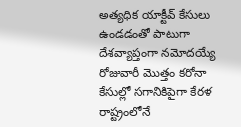అత్యధిక యాక్టీవ్ కేసులు ఉండడంతో పాటుగా దేశవ్యాప్తంగా నమోదయ్యే రోజువారీ మొత్తం కరోనా కేసుల్లో సగానికిపైగా కేరళ రాష్ట్రంలోనే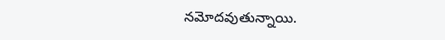నమోదవుతున్నాయి.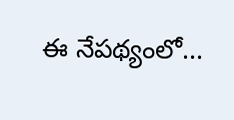ఈ నేపథ్యంలో...